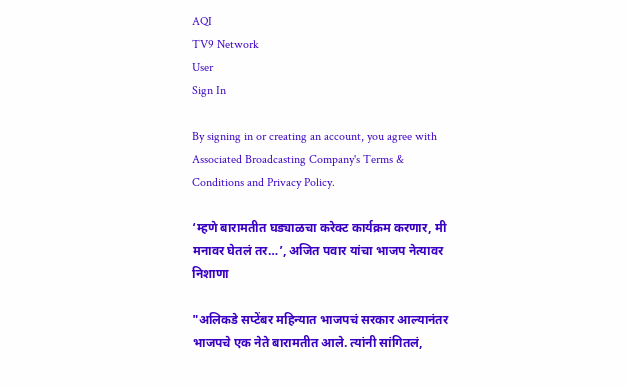AQI
TV9 Network
User
Sign In

By signing in or creating an account, you agree with Associated Broadcasting Company's Terms & Conditions and Privacy Policy.

‘म्हणे बारामतीत घड्याळचा करेक्ट कार्यक्रम करणार, मी मनावर घेतलं तर…’, अजित पवार यांचा भाजप नेत्यावर निशाणा

"अलिकडे सप्टेंबर महिन्यात भाजपचं सरकार आल्यानंतर भाजपचे एक नेते बारामतीत आले. त्यांनी सांगितलं,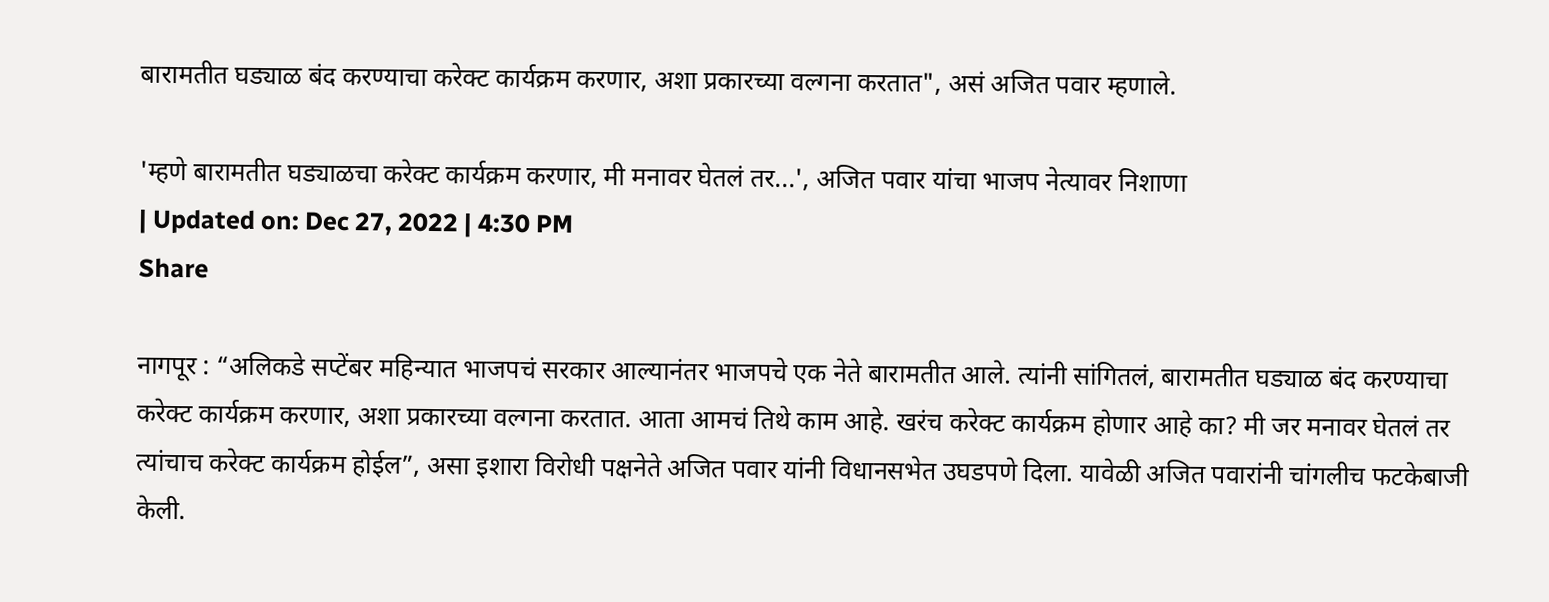बारामतीत घड्याळ बंद करण्याचा करेक्ट कार्यक्रम करणार, अशा प्रकारच्या वल्गना करतात", असं अजित पवार म्हणाले.

'म्हणे बारामतीत घड्याळचा करेक्ट कार्यक्रम करणार, मी मनावर घेतलं तर...', अजित पवार यांचा भाजप नेत्यावर निशाणा
| Updated on: Dec 27, 2022 | 4:30 PM
Share

नागपूर : “अलिकडे सप्टेंबर महिन्यात भाजपचं सरकार आल्यानंतर भाजपचे एक नेते बारामतीत आले. त्यांनी सांगितलं, बारामतीत घड्याळ बंद करण्याचा करेक्ट कार्यक्रम करणार, अशा प्रकारच्या वल्गना करतात. आता आमचं तिथे काम आहे. खरंच करेक्ट कार्यक्रम होणार आहे का? मी जर मनावर घेतलं तर त्यांचाच करेक्ट कार्यक्रम होईल”, असा इशारा विरोधी पक्षनेते अजित पवार यांनी विधानसभेत उघडपणे दिला. यावेळी अजित पवारांनी चांगलीच फटकेबाजी केली.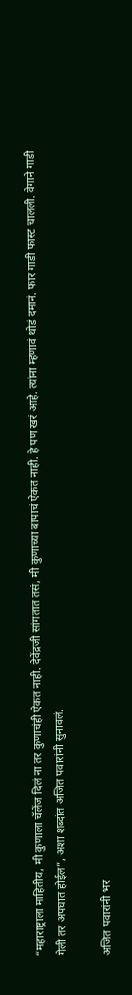“महाराष्ट्राला माहितीय, मी कुणाला चॅलेंज दिलं ना तर कुणाचंही ऐकत नाही. देवेंद्रजी सांगतात तसं, मी कुणाच्या बापाचं ऐकत नाही. हे पण खरं आहे. त्यांना म्हणावं थोडं दमानं. फार गाडी फास्ट चालली. वेगाने गाडी गेली तर अपघात होईल”, अशा शब्दांत अजित पवारांनी सुनावलं.

अजित पवारांनी भर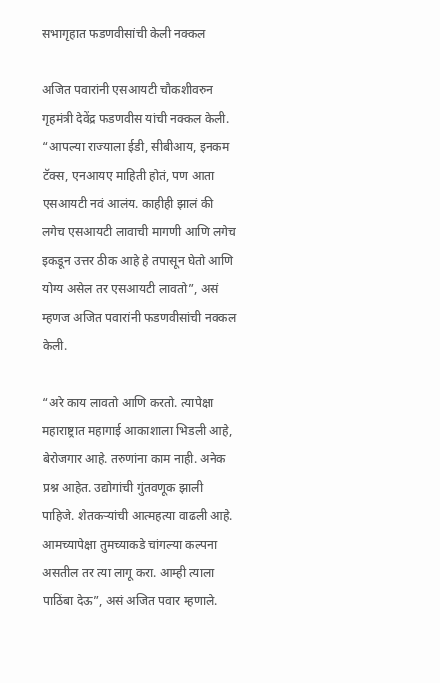सभागृहात फडणवीसांची केली नक्कल

अजित पवारांनी एसआयटी चौकशीवरुन गृहमंत्री देवेंद्र फडणवीस यांची नक्कल केली. “आपल्या राज्याला ईडी, सीबीआय, इनकम टॅक्स, एनआयए माहिती होतं, पण आता एसआयटी नवं आलंय. काहीही झालं की लगेच एसआयटी लावाची मागणी आणि लगेच इकडून उत्तर ठीक आहे हे तपासून घेतो आणि योग्य असेल तर एसआयटी लावतो”, असं म्हणज अजित पवारांनी फडणवीसांची नक्कल केली.

“अरे काय लावतो आणि करतो. त्यापेक्षा महाराष्ट्रात महागाई आकाशाला भिडली आहे, बेरोजगार आहे. तरुणांना काम नाही. अनेक प्रश्न आहेत. उद्योगांची गुंतवणूक झाली पाहिजे. शेतकऱ्यांची आत्महत्या वाढली आहे. आमच्यापेक्षा तुमच्याकडे चांगल्या कल्पना असतील तर त्या लागू करा. आम्ही त्याला पाठिंबा देऊ”, असं अजित पवार म्हणाले.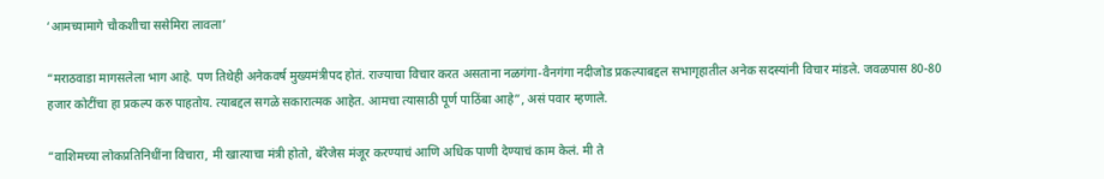‘आमच्यामागे चौकशीचा ससेमिरा लावला’

“मराठवाडा मागसलेला भाग आहे. पण तिथेही अनेकवर्ष मुख्यमंत्रीपद होतं. राज्याचा विचार करत असताना नळगंगा-वैनगंगा नदीजोड प्रकल्पाबद्दल सभागृहातील अनेक सदस्यांनी विचार मांडले. जवळपास 80-80 हजार कोटींचा हा प्रकल्प करु पाहतोय. त्याबद्दल सगळे सकारात्मक आहेत. आमचा त्यासाठी पूर्ण पाठिंबा आहे”, असं पवार म्हणाले.

“वाशिमच्या लोकप्रतिनिधींना विचारा, मी खात्याचा मंत्री होतो, बॅरेजेस मंजूर करण्याचं आणि अधिक पाणी देण्याचं काम केलं. मी ते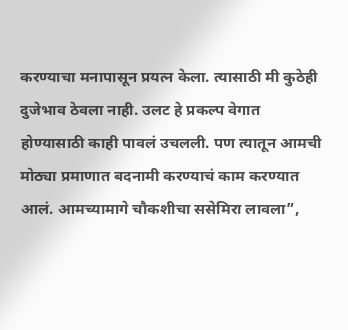करण्याचा मनापासून प्रयत्न केला. त्यासाठी मी कुठेही दुजेभाव ठेवला नाही. उलट हे प्रकल्प वेगात होण्यासाठी काही पावलं उचलली. पण त्यातून आमची मोठ्या प्रमाणात बदनामी करण्याचं काम करण्यात आलं. आमच्यामागे चौकशीचा ससेमिरा लावला”,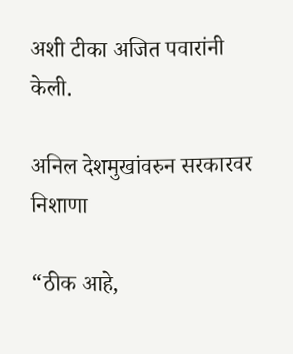अशी टीका अजित पवारांनी केली.

अनिल देशमुखांवरुन सरकारवर निशाणा

“ठीक आहे,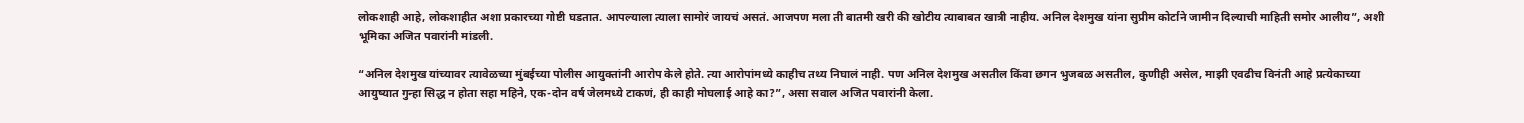लोकशाही आहे, लोकशाहीत अशा प्रकारच्या गोष्टी घडतात. आपल्याला त्याला सामोरं जायचं असतं. आजपण मला ती बातमी खरी की खोटीय त्याबाबत खात्री नाहीय. अनिल देशमुख यांना सुप्रीम कोर्टाने जामीन दिल्याची माहिती समोर आलीय”, अशी भूमिका अजित पवारांनी मांडली.

“अनिल देशमुख यांच्यावर त्यावेळच्या मुंबईच्या पोलीस आयुक्तांनी आरोप केले होते. त्या आरोपांमध्ये काहीच तथ्य निघालं नाही. पण अनिल देशमुख असतील किंवा छगन भुजबळ असतील, कुणीही असेल, माझी एवढीच विनंती आहे प्रत्येकाच्या आयुष्यात गुन्हा सिद्ध न होता सहा महिने, एक-दोन वर्ष जेलमध्ये टाकणं, ही काही मोघलाई आहे का?”, असा सवाल अजित पवारांनी केला.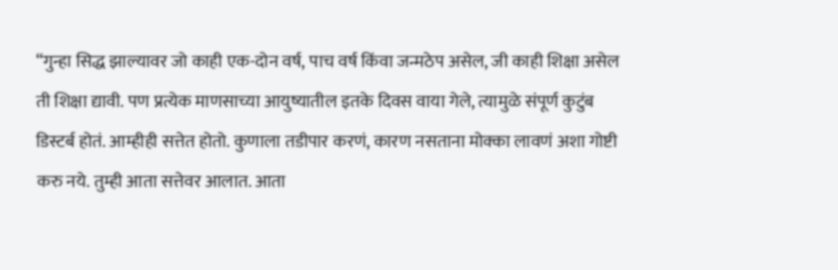“गुन्हा सिद्ध झाल्यावर जो काही एक-दोन वर्ष, पाच वर्ष किंवा जन्मठेप असेल, जी काही शिक्षा असेल ती शिक्षा द्यावी. पण प्रत्येक माणसाच्या आयुष्यातील इतके दिवस वाया गेले, त्यामुळे संपूर्ण कुटुंब डिस्टर्ब होतं. आम्हीही सत्तेत होतो. कुणाला तडीपार करणं, कारण नसताना मोक्का लावणं अशा गोष्टी करु नये. तुम्ही आता सत्तेवर आलात. आता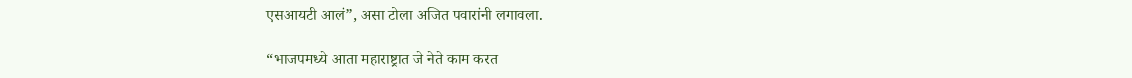एसआयटी आलं”, असा टोला अजित पवारांनी लगावला.

“भाजपमध्ये आता महाराष्ट्रात जे नेते काम करत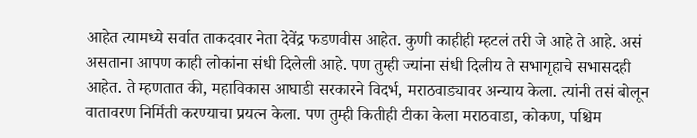आहेत त्यामध्ये सर्वात ताकदवार नेता देवेंद्र फडणवीस आहेत. कुणी काहीही म्हटलं तरी जे आहे ते आहे. असं असताना आपण काही लोकांना संधी दिलेली आहे. पण तुम्ही ज्यांना संधी दिलीय ते सभागृहाचे सभासदही आहेत. ते म्हणतात की, महाविकास आघाडी सरकारने विदर्भ, मराठवाड्यावर अन्याय केला. त्यांनी तसं बोलून वातावरण निर्मिती करण्याचा प्रयत्न केला. पण तुम्ही कितीही टीका केला मराठवाडा, कोकण, पश्चिम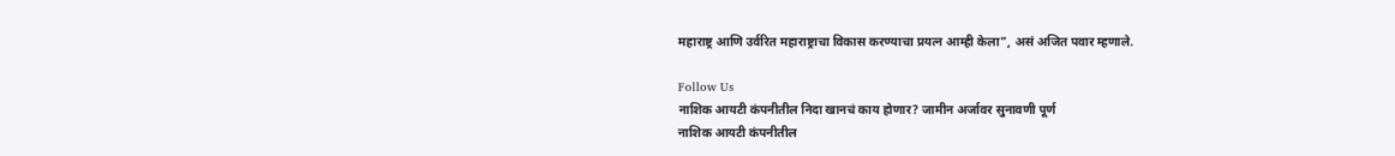महाराष्ट्र आणि उर्वरित महाराष्ट्राचा विकास करण्याचा प्रयत्न आम्ही केला”, असं अजित पवार म्हणाले.

Follow Us
नाशिक आयटी कंपनीतील निदा खानचं काय होणार? जामीन अर्जावर सुनावणी पूर्ण
नाशिक आयटी कंपनीतील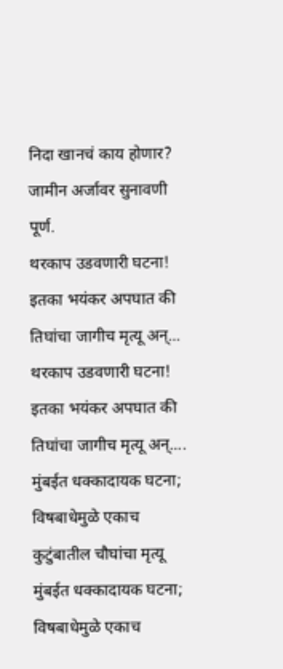निदा खानचं काय होणार? जामीन अर्जावर सुनावणी पूर्ण.
थरकाप उडवणारी घटना! इतका भयंकर अपघात की तिघांचा जागीच मृत्यू अन्...
थरकाप उडवणारी घटना! इतका भयंकर अपघात की तिघांचा जागीच मृत्यू अन्....
मुंबईत धक्कादायक घटना; विषबाधेमुळे एकाच कुटुंबातील चौघांचा मृत्यू
मुंबईत धक्कादायक घटना; विषबाधेमुळे एकाच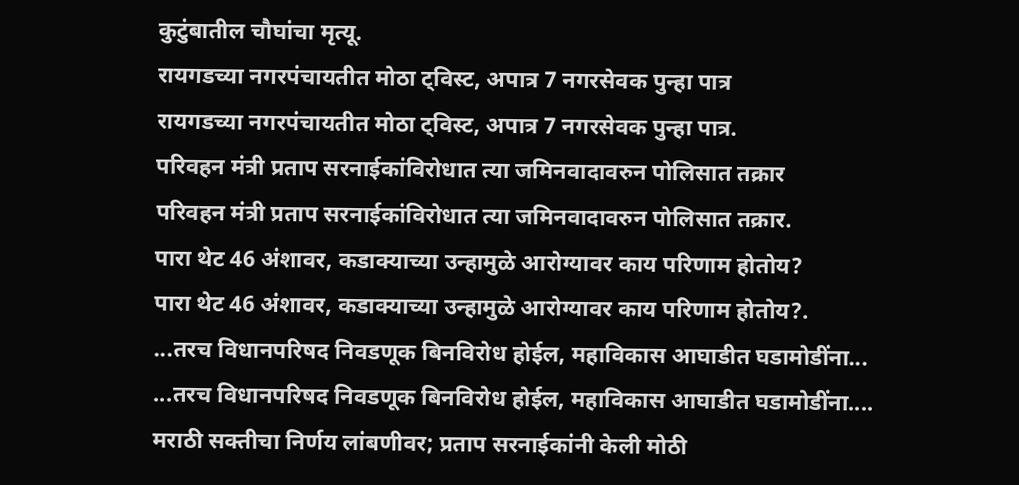कुटुंबातील चौघांचा मृत्यू.
रायगडच्या नगरपंचायतीत मोठा ट्विस्ट, अपात्र 7 नगरसेवक पुन्हा पात्र
रायगडच्या नगरपंचायतीत मोठा ट्विस्ट, अपात्र 7 नगरसेवक पुन्हा पात्र.
परिवहन मंत्री प्रताप सरनाईकांविरोधात त्या जमिनवादावरुन पोलिसात तक्रार
परिवहन मंत्री प्रताप सरनाईकांविरोधात त्या जमिनवादावरुन पोलिसात तक्रार.
पारा थेट 46 अंशावर, कडाक्याच्या उन्हामुळे आरोग्यावर काय परिणाम होतोय?
पारा थेट 46 अंशावर, कडाक्याच्या उन्हामुळे आरोग्यावर काय परिणाम होतोय?.
...तरच विधानपरिषद निवडणूक बिनविरोध होईल, महाविकास आघाडीत घडामोडींना...
...तरच विधानपरिषद निवडणूक बिनविरोध होईल, महाविकास आघाडीत घडामोडींना....
मराठी सक्तीचा निर्णय लांबणीवर; प्रताप सरनाईकांनी केली मोठी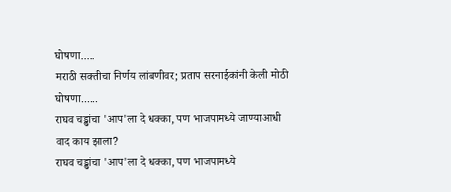घोषणा.....
मराठी सक्तीचा निर्णय लांबणीवर; प्रताप सरनाईकांनी केली मोठी घोषणा......
राघव चड्ढांचा 'आप'ला दे धक्का, पण भाजपामध्ये जाण्याआधी वाद काय झाला?
राघव चड्ढांचा 'आप'ला दे धक्का, पण भाजपामध्ये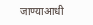जाण्याआधी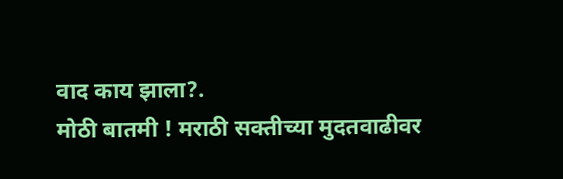वाद काय झाला?.
मोठी बातमी ! मराठी सक्तीच्या मुदतवाढीवर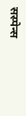सस्पेन्स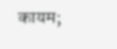कायम;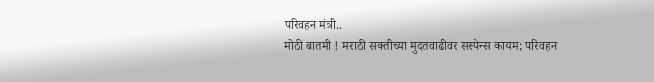परिवहन मंत्री..
मोठी बातमी ! मराठी सक्तीच्या मुदतवाढीवर सस्पेन्स कायम; परिवहन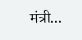मंत्री...